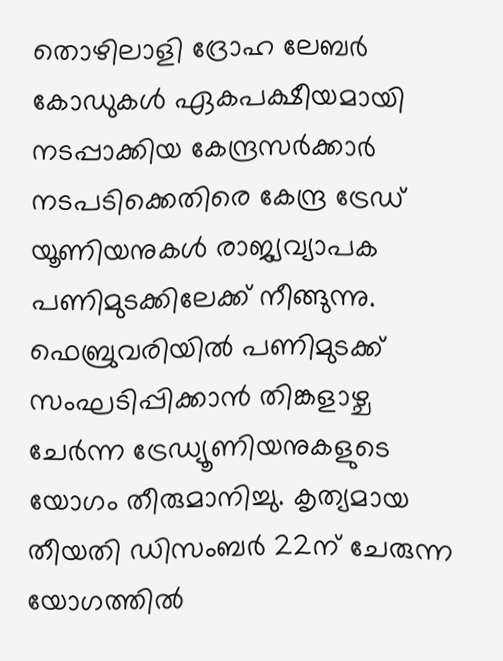തൊഴിലാളി ദ്രോഹ ലേബർ കോഡുകൾ ഏകപക്ഷീയമായി നടപ്പാക്കിയ കേന്ദ്രസർക്കാർ നടപടിക്കെതിരെ കേന്ദ്ര ട്രേഡ് യൂണിയനുകൾ രാജ്യവ്യാപക പണിമുടക്കിലേക്ക് നീങ്ങുന്നു. ഫെബ്രുവരിയിൽ പണിമുടക്ക് സംഘടിപ്പിക്കാൻ തിങ്കളാഴ്ച ചേർന്ന ട്രേഡ്യൂണിയനുകളുടെ യോഗം തീരുമാനിച്ചു. കൃത്യമായ തീയതി ഡിസംബർ 22ന് ചേരുന്ന യോഗത്തിൽ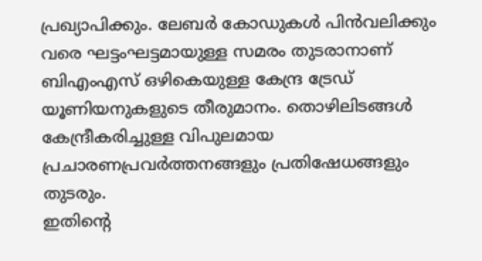പ്രഖ്യാപിക്കും. ലേബർ കോഡുകൾ പിൻവലിക്കും വരെ ഘട്ടംഘട്ടമായുള്ള സമരം തുടരാനാണ്
ബിഎംഎസ് ഒഴികെയുള്ള കേന്ദ്ര ട്രേഡ് യൂണിയനുകളുടെ തീരുമാനം. തൊഴിലിടങ്ങൾ കേന്ദ്രീകരിച്ചുള്ള വിപുലമായ പ്രചാരണപ്രവർത്തനങ്ങളും പ്രതിഷേധങ്ങളും തുടരും.
ഇതിൻ്റെ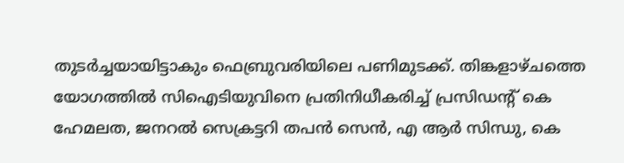തുടർച്ചയായിട്ടാകും ഫെബ്രുവരിയിലെ പണിമുടക്ക്. തിങ്കളാഴ്ചത്തെ യോഗത്തിൽ സിഐടിയുവിനെ പ്രതിനിധീകരിച്ച് പ്രസിഡൻ്റ് കെ ഹേമലത, ജനറൽ സെക്രട്ടറി തപൻ സെൻ, എ ആർ സിന്ധു, കെ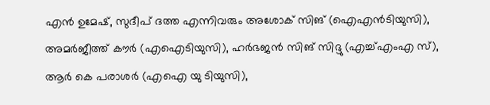എൻ ഉമേഷ്, സുദീപ് ദത്ത എന്നിവരും അശോക് സിങ് (ഐഎൻടിയുസി), അമർജീത്ത് കൗർ (എഐടിയുസി), ഹർഭജൻ സിങ് സിദ്ദു (എച്ച്എംഎ സ്), ആർ കെ പരാശർ (എഐ യു ടിയുസി),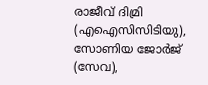രാജീവ് ദിമ്രി (എഐസിസിടിയു), സോണിയ ജോർജ് (സേവ),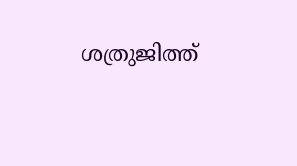ശത്രുജിത്ത്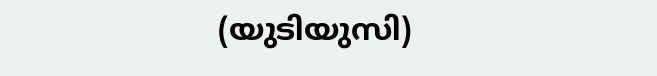(യുടിയുസി)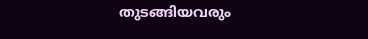തുടങ്ങിയവരും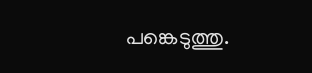പങ്കെടുത്തു.